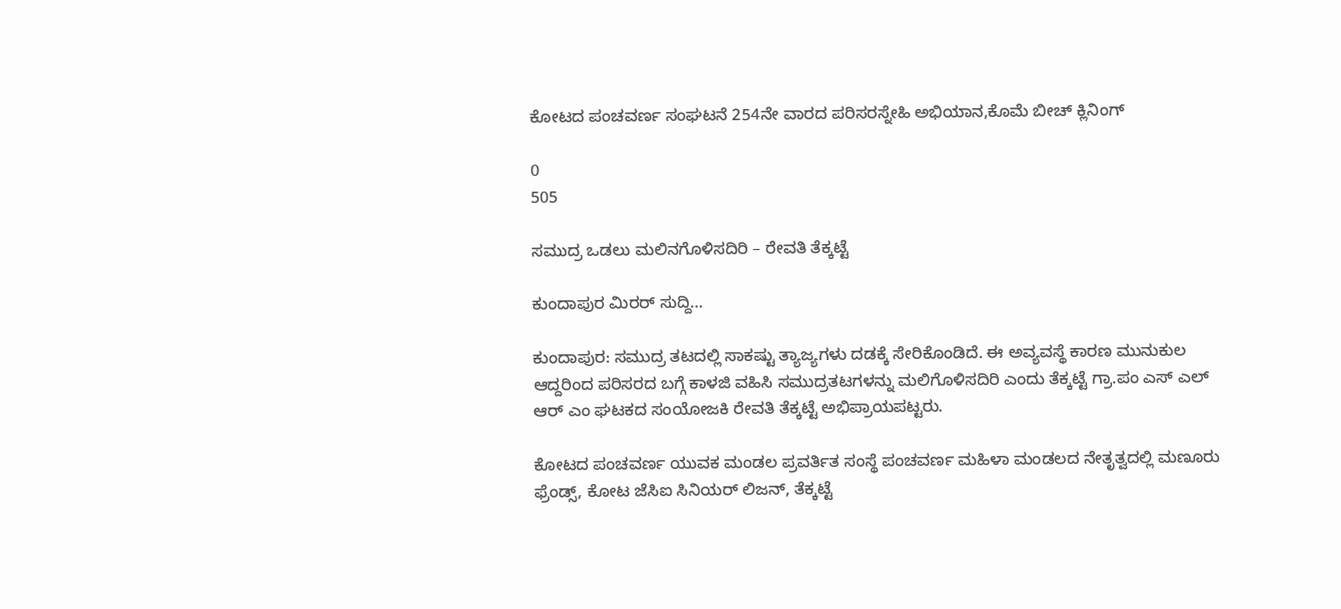ಕೋಟದ ಪಂಚವರ್ಣ ಸಂಘಟನೆ 254ನೇ ವಾರದ ಪರಿಸರಸ್ನೇಹಿ ಅಭಿಯಾನ,ಕೊಮೆ ಬೀಚ್ ಕ್ಲಿನಿಂಗ್

0
505

ಸಮುದ್ರ ಒಡಲು ಮಲಿನಗೊಳಿಸದಿರಿ – ರೇವತಿ ತೆಕ್ಕಟ್ಟೆ

ಕುಂದಾಪುರ ಮಿರರ್ ಸುದ್ದಿ…

ಕುಂದಾಪುರ: ಸಮುದ್ರ ತಟದಲ್ಲಿ ಸಾಕಷ್ಟು ತ್ಯಾಜ್ಯಗಳು ದಡಕ್ಕೆ ಸೇರಿಕೊಂಡಿದೆ. ಈ ಅವ್ಯವಸ್ಥೆ ಕಾರಣ ಮುನುಕುಲ ಆದ್ದರಿಂದ ಪರಿಸರದ ಬಗ್ಗೆ ಕಾಳಜಿ ವಹಿಸಿ ಸಮುದ್ರತಟಗಳನ್ನು ಮಲಿಗೊಳಿಸದಿರಿ ಎಂದು ತೆಕ್ಕಟ್ಟೆ ಗ್ರಾ.ಪಂ ಎಸ್ ಎಲ್ ಆರ್ ಎಂ ಘಟಕದ ಸಂಯೋಜಕಿ ರೇವತಿ ತೆಕ್ಕಟ್ಟೆ ಅಭಿಪ್ರಾಯಪಟ್ಟರು.

ಕೋಟದ ಪಂಚವರ್ಣ ಯುವಕ ಮಂಡಲ ಪ್ರವರ್ತಿತ ಸಂಸ್ಥೆ ಪಂಚವರ್ಣ ಮಹಿಳಾ ಮಂಡಲದ ನೇತೃತ್ವದಲ್ಲಿ ಮಣೂರು ಫ್ರೆಂಡ್ಸ್, ಕೋಟ ಜೆಸಿಐ ಸಿನಿಯರ್ ಲಿಜನ್, ತೆಕ್ಕಟ್ಟೆ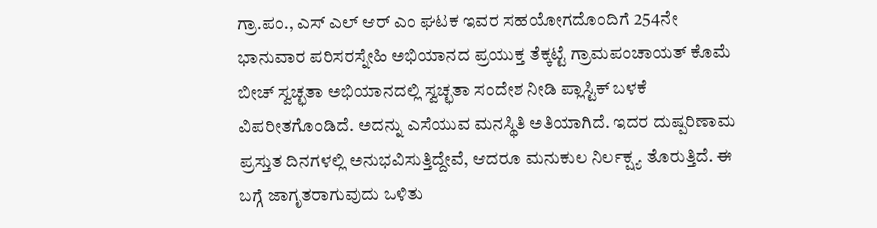ಗ್ರಾ.ಪಂ., ಎಸ್ ಎಲ್ ಆರ್ ಎಂ ಘಟಕ ಇವರ ಸಹಯೋಗದೊಂದಿಗೆ 254ನೇ ಭಾನುವಾರ ಪರಿಸರಸ್ನೇಹಿ ಅಭಿಯಾನದ ಪ್ರಯುಕ್ತ ತೆಕ್ಕಟ್ಟೆ ಗ್ರಾಮಪಂಚಾಯತ್ ಕೊಮೆ ಬೀಚ್ ಸ್ವಚ್ಛತಾ ಅಭಿಯಾನದಲ್ಲಿ ಸ್ವಚ್ಛತಾ ಸಂದೇಶ ನೀಡಿ ಪ್ಲಾಸ್ಟಿಕ್ ಬಳಕೆ ವಿಪರೀತಗೊಂಡಿದೆ. ಅದನ್ನು ಎಸೆಯುವ ಮನಸ್ಥಿತಿ ಅತಿಯಾಗಿದೆ. ಇದರ ದುಷ್ಪರಿಣಾಮ ಪ್ರಸ್ತುತ ದಿನಗಳಲ್ಲಿ ಅನುಭವಿಸುತ್ತಿದ್ದೇವೆ, ಆದರೂ ಮನುಕುಲ ನಿರ್ಲಕ್ಷ್ಯ ತೊರುತ್ತಿದೆ. ಈ ಬಗ್ಗೆ ಜಾಗೃತರಾಗುವುದು ಒಳಿತು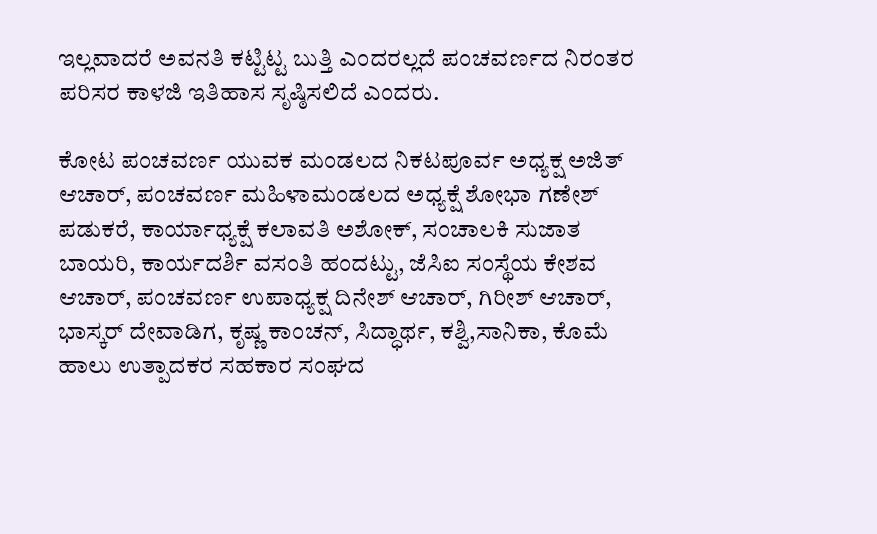ಇಲ್ಲವಾದರೆ ಅವನತಿ ಕಟ್ಟಿಟ್ಟ ಬುತ್ತಿ ಎಂದರಲ್ಲದೆ ಪಂಚವರ್ಣದ ನಿರಂತರ ಪರಿಸರ ಕಾಳಜಿ ಇತಿಹಾಸ ಸೃಷ್ಠಿಸಲಿದೆ ಎಂದರು.

ಕೋಟ ಪಂಚವರ್ಣ ಯುವಕ ಮಂಡಲದ ನಿಕಟಪೂರ್ವ ಅಧ್ಯಕ್ಷ ಅಜಿತ್ ಆಚಾರ್, ಪಂಚವರ್ಣ ಮಹಿಳಾಮಂಡಲದ ಅಧ್ಯಕ್ಷೆ ಶೋಭಾ ಗಣೇಶ್ ಪಡುಕರೆ, ಕಾರ್ಯಾಧ್ಯಕ್ಷೆ ಕಲಾವತಿ ಅಶೋಕ್, ಸಂಚಾಲಕಿ ಸುಜಾತ ಬಾಯರಿ, ಕಾರ್ಯದರ್ಶಿ ವಸಂತಿ ಹಂದಟ್ಟು, ಜೆಸಿಐ ಸಂಸ್ಥೆಯ ಕೇಶವ ಆಚಾರ್, ಪಂಚವರ್ಣ ಉಪಾಧ್ಯಕ್ಷ ದಿನೇಶ್ ಆಚಾರ್, ಗಿರೀಶ್ ಆಚಾರ್, ಭಾಸ್ಕರ್ ದೇವಾಡಿಗ, ಕೃಷ್ಣ ಕಾಂಚನ್, ಸಿದ್ಧಾರ್ಥ, ಕಶ್ವಿ,ಸಾನಿಕಾ, ಕೊಮೆ ಹಾಲು ಉತ್ಪಾದಕರ ಸಹಕಾರ ಸಂಘದ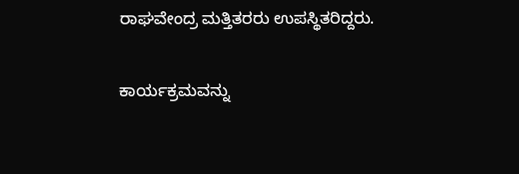ರಾಘವೇಂದ್ರ ಮತ್ತಿತರರು ಉಪಸ್ಥಿತರಿದ್ದರು.

ಕಾರ್ಯಕ್ರಮವನ್ನು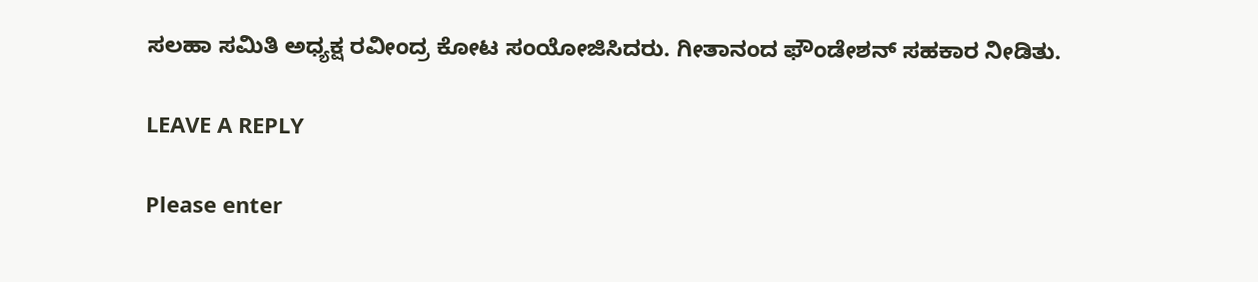ಸಲಹಾ ಸಮಿತಿ ಅಧ್ಯಕ್ಷ ರವೀಂದ್ರ ಕೋಟ ಸಂಯೋಜಿಸಿದರು. ಗೀತಾನಂದ ಫೌಂಡೇಶನ್ ಸಹಕಾರ ನೀಡಿತು.

LEAVE A REPLY

Please enter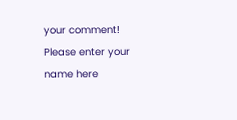your comment!
Please enter your name here